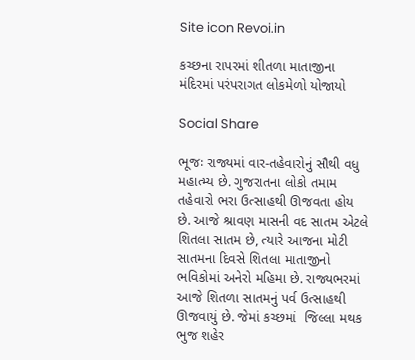Site icon Revoi.in

કચ્છના રાપરમાં શીતળા માતાજીના મંદિરમાં પરંપરાગત લોકમેળો યોજાયો

Social Share

ભૂજઃ રાજ્યમાં વાર-તહેવારોનું સૌથી વધુ મહાત્મ્ય છે. ગુજરાતના લોકો તમામ તહેવારો ભરા ઉત્સાહથી ઊજવતા હોય છે. આજે શ્રાવણ માસની વદ સાતમ એટલે શિતલા સાતમ છે, ત્યારે આજના મોટી સાતમના દિવસે શિતલા માતાજીનો ભવિકોમાં અનેરો મહિમા છે. રાજ્યભરમાં આજે શિતળા સાતમનું પર્વ ઉત્સાહથી ઊજવાયું છે. જેમાં કચ્છમાં  જિલ્લા મથક ભુજ શહેર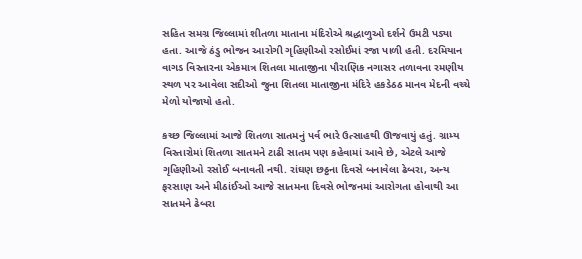સહિત સમગ્ર જિલ્લામાં શીતળા માતાના મંદિરોએ શ્રદ્ધાળુઓ દર્શને ઉમટી પડ્યા હતા. આજે ઠંડુ ભોજન આરોગી ગૃહિણીઓ રસોઈમાં રજા પાળી હતી. દરમિયાન વાગડ વિસ્તારના એકમાત્ર શિતલા માતાજીના પૌરાણિક નગાસર તળાવના રમણીય સ્થળ પર આવેલા સદીઓ જુના શિતલા માતાજીના મંદિરે હકડેઠઠ માનવ મેદની વચ્ચે મેળો યોજાયો હતો.

કચ્છ જિલ્લામાં આજે શિતળા સાતમનું પર્વ ભારે ઉત્સાહથી ઊજવાયું હતું. ગ્રામ્ય વિસ્તારોમાં શિતળા સાતમને ટાઢી સાતમ પણ કહેવામાં આવે છે, એટલે આજે ગૃહિણીઓ રસોઈ બનાવતી નથી. રાંઘણ છઠ્ઠના દિવસે બનાવેલા ઢેબરા, અન્ય ફરસાણ અને મીઠાંઈઓ આજે સાતમના દિવસે ભોજનમાં આરોગતા હોવાથી આ સાતમને ઢેબરા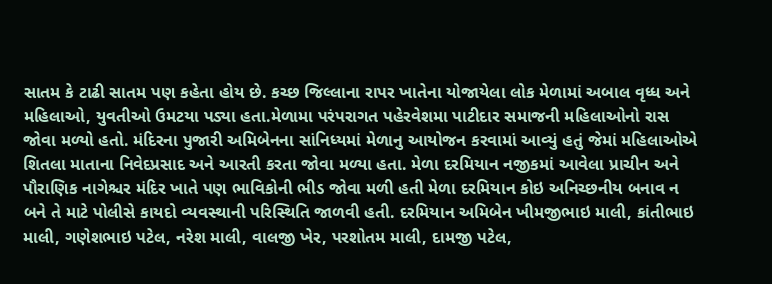સાતમ કે ટાઢી સાતમ પણ કહેતા હોય છે. કચ્છ જિલ્લાના રાપર ખાતેના યોજાયેલા લોક મેળામાં અબાલ વૃધ્ધ અને મહિલાઓ, યુવતીઓ ઉમટયા પડ્યા હતા.મેળામા પરંપરાગત પહેરવેશમા પાટીદાર સમાજની મહિલાઓનો રાસ જોવા મળ્યો હતો. મંદિરના પુજારી અમિબેનના સાંનિધ્યમાં મેળાનુ આયોજન કરવામાં આવ્યું હતું જેમાં મહિલાઓએ શિતલા માતાના નિવેદપ્રસાદ અને આરતી કરતા જોવા મળ્યા હતા. મેળા દરમિયાન નજીકમાં આવેલા પ્રાચીન અને પૌરાણિક નાગેશ્ચર મંદિર ખાતે પણ ભાવિકોની ભીડ જોવા મળી હતી મેળા દરમિયાન કોઇ અનિચ્છનીય બનાવ ન બને તે માટે પોલીસે કાયદો વ્યવસ્થાની પરિસ્થિતિ જાળવી હતી. દરમિયાન અમિબેન ખીમજીભાઇ માલી, કાંતીભાઇ માલી, ગણેશભાઇ પટેલ, નરેશ માલી, વાલજી ખેર, પરશોતમ માલી, દામજી પટેલ,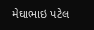મેઘાભાઇ પટેલ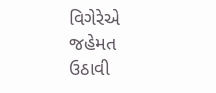વિગેરેએ જહેમત ઉઠાવી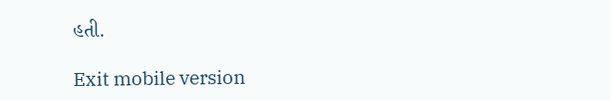હતી.

Exit mobile version